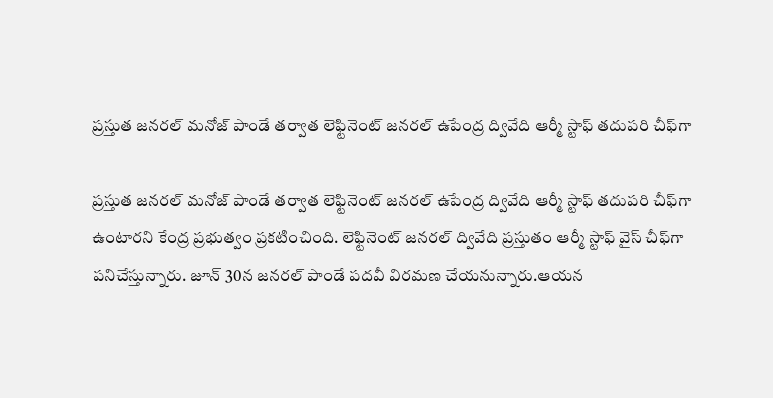ప్రస్తుత జనరల్ మనోజ్ పాండే తర్వాత లెఫ్టినెంట్ జనరల్ ఉపేంద్ర ద్వివేది ఆర్మీ స్టాఫ్ తదుపరి చీఫ్‌గా

ప్రస్తుత జనరల్ మనోజ్ పాండే తర్వాత లెఫ్టినెంట్ జనరల్ ఉపేంద్ర ద్వివేది ఆర్మీ స్టాఫ్ తదుపరి చీఫ్‌గా ఉంటారని కేంద్ర ప్రభుత్వం ప్రకటించింది. లెఫ్టినెంట్ జనరల్ ద్వివేది ప్రస్తుతం ఆర్మీ స్టాఫ్ వైస్ చీఫ్‌గా పనిచేస్తున్నారు. జూన్ 30న జనరల్ పాండే పదవీ విరమణ చేయనున్నారు.ఆయన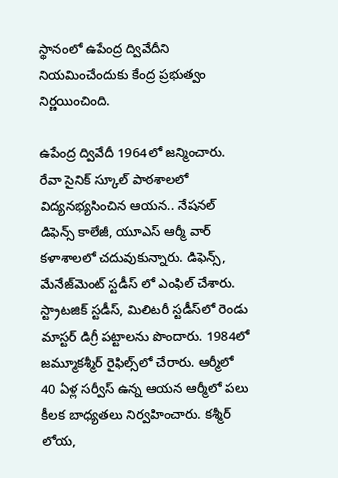స్థానంలో ఉపేంద్ర ద్వివేదీని నియమించేందుకు కేంద్ర ప్రభుత్వం నిర్ణయించింది.

ఉపేంద్ర ద్వివేదీ 1964లో జన్మించారు. రేవా సైనిక్ స్కూల్ పాఠశాలలో విద్యనభ్యసించిన ఆయన.. నేషనల్ డిఫెన్స్ కాలేజీ, యూఎస్ ఆర్మీ వార్ కళాశాలలో చదువుకున్నారు. డిఫెన్స్, మేనేజ్‌మెంట్ స్టడీస్ లో ఎంఫిల్ చేశారు. స్ట్రాటజిక్ స్టడీస్, మిలిటరీ స్టడీస్‌లో రెండు మాస్టర్ డిగ్రీ పట్టాలను పొందారు. 1984లో జమ్మూకశ్మీర్ రైఫిల్స్‌లో చేరారు. ఆర్మీలో 40 ఏళ్ల సర్వీస్ ఉన్న ఆయన ఆర్మీలో పలు కీలక బాధ్యతలు నిర్వహించారు. కశ్మీర్ లోయ,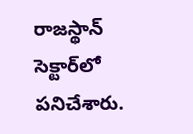రాజస్థాన్ సెక్టార్‌లో పనిచేశారు.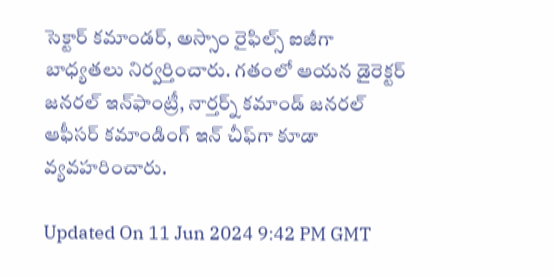సెక్టార్ కమాండర్, అస్సాం రైఫిల్స్ ఐజీగా బాధ్యతలు నిర్వర్తించారు. గతంలో ఆయన డైరెక్టర్ జనరల్ ఇన్‌ఫాంట్రీ, నార్తర్న్ కమాండ్ జనరల్ ఆఫీసర్ కమాండింగ్ ఇన్ చీఫ్‌గా కూడా వ్యవహరించారు.

Updated On 11 Jun 2024 9:42 PM GMT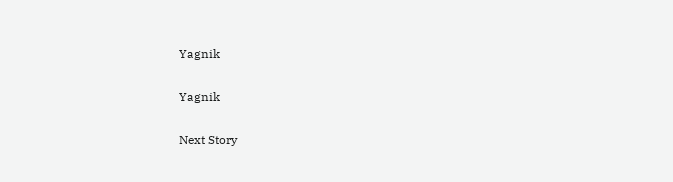Yagnik

Yagnik

Next Story